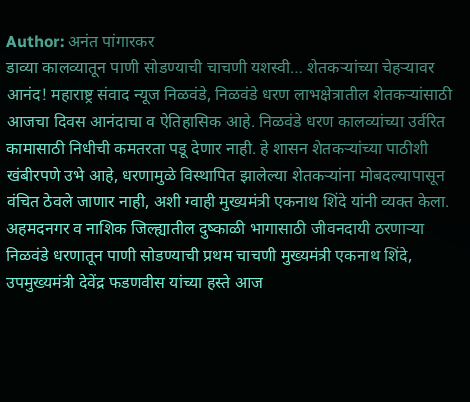Author: अनंत पांगारकर
डाव्या कालव्यातून पाणी सोडण्याची चाचणी यशस्वी… शेतकऱ्यांच्या चेहऱ्यावर आनंद! महाराष्ट्र संवाद न्यूज निळवंडे, निळवंडे धरण लाभक्षेत्रातील शेतकऱ्यांसाठी आजचा दिवस आनंदाचा व ऐतिहासिक आहे. निळवंडे धरण कालव्यांच्या उर्वरित कामासाठी निधीची कमतरता पडू देणार नाही. हे शासन शेतकऱ्यांच्या पाठीशी खंबीरपणे उभे आहे, धरणामुळे विस्थापित झालेल्या शेतकऱ्यांना मोबदल्यापासून वंचित ठेवले जाणार नाही, अशी ग्वाही मुख्यमंत्री एकनाथ शिंदे यांनी व्यक्त केला. अहमदनगर व नाशिक जिल्ह्यातील दुष्काळी भागासाठी जीवनदायी ठरणाऱ्या निळवंडे धरणातून पाणी सोडण्याची प्रथम चाचणी मुख्यमंत्री एकनाथ शिंदे, उपमुख्यमंत्री देवेंद्र फडणवीस यांच्या हस्ते आज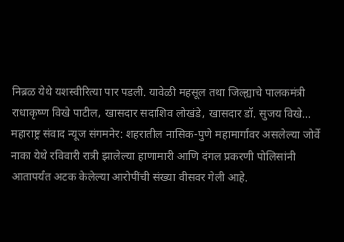निब्रळ येथे यशस्वीरित्या पार पडली. यावेळी महसूल तथा जिल्ह्याचे पालकमंत्री राधाकृष्ण विखे पाटील, खासदार सदाशिव लोखंडे, खासदार डॉ. सुजय विखे…
महाराष्ट्र संवाद न्यूज संगमनेर: शहरातील नासिक-पुणे महामार्गावर असलेल्या जोर्वे नाका येथे रविवारी रात्री झालेल्या हाणामारी आणि दंगल प्रकरणी पोलिसांनी आतापर्यंत अटक केलेल्या आरोपींची संख्या वीसवर गेली आहे.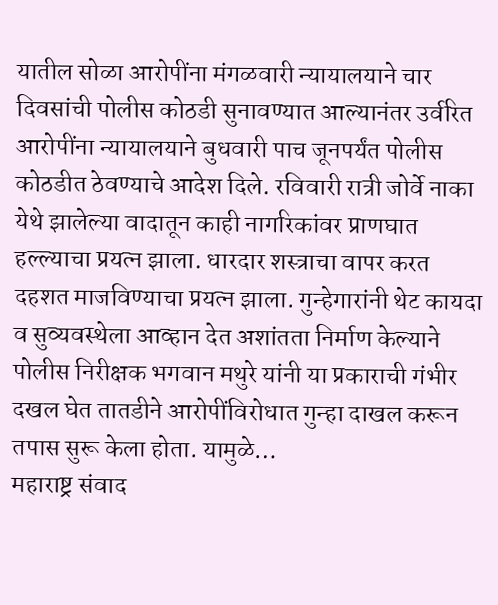यातील सोळा आरोपींना मंगळवारी न्यायालयाने चार दिवसांची पोलीस कोठडी सुनावण्यात आल्यानंतर उर्वरित आरोपींना न्यायालयाने बुधवारी पाच जूनपर्यंत पोलीस कोठडीत ठेवण्याचे आदेश दिले. रविवारी रात्री जोर्वे नाका येथे झालेल्या वादातून काही नागरिकांवर प्राणघात हल्ल्याचा प्रयत्न झाला. धारदार शस्त्राचा वापर करत दहशत माजविण्याचा प्रयत्न झाला. गुन्हेगारांनी थेट कायदा व सुव्यवस्थेला आव्हान देत अशांतता निर्माण केल्याने पोलीस निरीक्षक भगवान मथुरे यांनी या प्रकाराची गंभीर दखल घेत तातडीने आरोपींविरोधात गुन्हा दाखल करून तपास सुरू केला होता. यामुळे…
महाराष्ट्र संवाद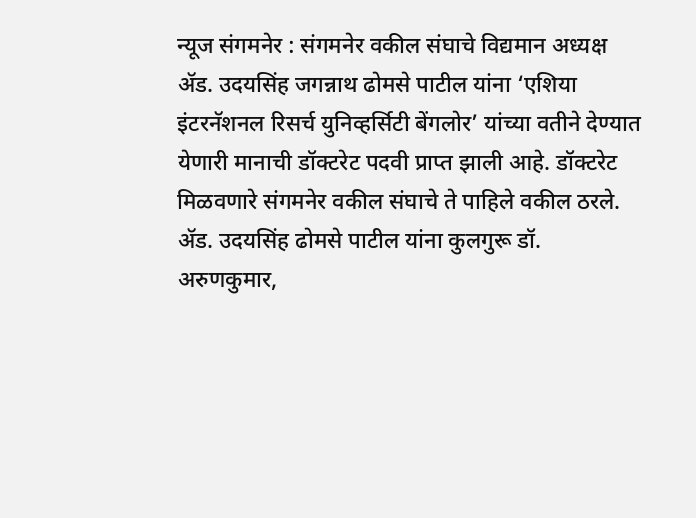न्यूज संगमनेर : संगमनेर वकील संघाचे विद्यमान अध्यक्ष ॲड. उदयसिंह जगन्नाथ ढोमसे पाटील यांना ‘एशिया इंटरनॅशनल रिसर्च युनिव्हर्सिटी बेंगलोर’ यांच्या वतीने देण्यात येणारी मानाची डॉक्टरेट पदवी प्राप्त झाली आहे. डॉक्टरेट मिळवणारे संगमनेर वकील संघाचे ते पाहिले वकील ठरले. ॲड. उदयसिंह ढोमसे पाटील यांना कुलगुरू डॉ. अरुणकुमार,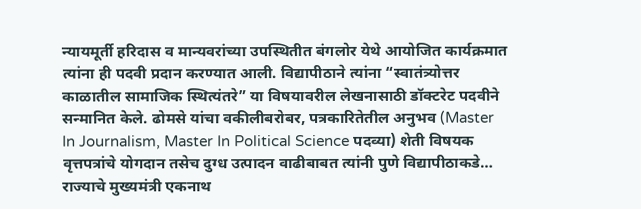न्यायमूर्ती हरिदास व मान्यवरांच्या उपस्थितीत बंगलोर येथे आयोजित कार्यक्रमात त्यांना ही पदवी प्रदान करण्यात आली. विद्यापीठाने त्यांना “स्वातंत्र्योत्तर काळातील सामाजिक स्थित्यंतरे” या विषयावरील लेखनासाठी डॉक्टरेट पदवीने सन्मानित केले. ढोमसे यांचा वकीलीबरोबर, पत्रकारितेतील अनुभव (Master In Journalism, Master In Political Science पदव्या) शेती विषयक वृत्तपत्रांचे योगदान तसेच दुग्ध उत्पादन वाढीबाबत त्यांनी पुणे विद्यापीठाकडे…
राज्याचे मुख्यमंत्री एकनाथ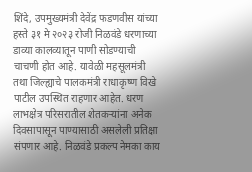शिंदे, उपमुख्यमंत्री देवेंद्र फडणवीस यांच्या हस्ते ३१ मे २०२३ रोजी निळवंडे धरणाच्या डाव्या कालव्यातून पाणी सोडण्याची चाचणी होत आहे. यावेळी महसूलमंत्री तथा जिल्ह्याचे पालकमंत्री राधाकृष्ण विखे पाटील उपस्थित राहणार आहेत. धरण लाभक्षेत्र परिसरातील शेतकऱ्यांना अनेक दिवसापासून पाण्यासाठी असलेली प्रतिक्षा संपणार आहे. निळवंडे प्रकल्प नेमका काय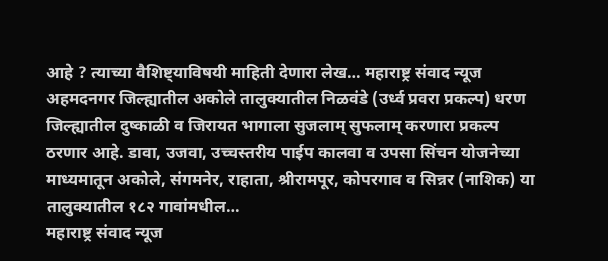आहे ? त्याच्या वैशिष्ट्याविषयी माहिती देणारा लेख… महाराष्ट्र संवाद न्यूज अहमदनगर जिल्ह्यातील अकोले तालुक्यातील निळवंडे (उर्ध्व प्रवरा प्रकल्प) धरण जिल्ह्यातील दुष्काळी व जिरायत भागाला सुजलाम् सुफलाम् करणारा प्रकल्प ठरणार आहे. डावा, उजवा, उच्चस्तरीय पाईप कालवा व उपसा सिंचन योजनेच्या माध्यमातून अकोले, संगमनेर, राहाता, श्रीरामपूर, कोपरगाव व सिन्नर (नाशिक) या तालुक्यातील १८२ गावांमधील…
महाराष्ट्र संवाद न्यूज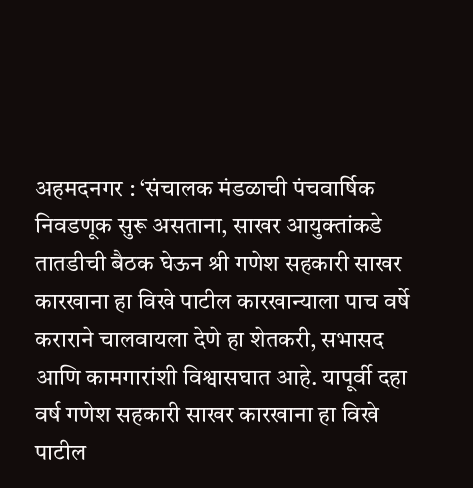अहमदनगर : ‘संचालक मंडळाची पंचवार्षिक निवडणूक सुरू असताना, साखर आयुक्तांकडे तातडीची बैठक घेऊन श्री गणेश सहकारी साखर कारखाना हा विखे पाटील कारखान्याला पाच वर्षे कराराने चालवायला देणे हा शेतकरी, सभासद आणि कामगारांशी विश्वासघात आहे. यापूर्वी दहा वर्ष गणेश सहकारी साखर कारखाना हा विखे पाटील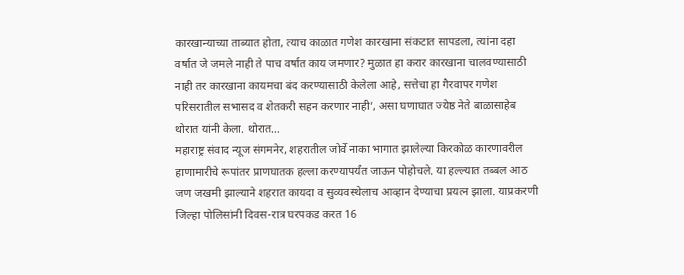कारखान्याच्या ताब्यात होता, त्याच काळात गणेश कारखाना संकटात सापडला, त्यांना दहा वर्षात जे जमले नाही ते पाच वर्षात काय जमणार? मुळात हा करार कारखाना चालवण्यासाठी नाही तर कारखाना कायमचा बंद करण्यासाठी केलेला आहे, सत्तेचा हा गैरवापर गणेश परिसरातील सभासद व शेतकरी सहन करणार नाही’, असा घणाघात ज्येष्ठ नेते बाळासाहेब थोरात यांनी केला. थोरात…
महाराष्ट्र संवाद न्यूज संगमनेर, शहरातील जोर्वे नाका भागात झालेल्या किरकोळ कारणावरील हाणामारीचे रूपांतर प्राणघातक हल्ला करण्यापर्यंत जाऊन पोहोचले. या हल्ल्यात तब्बल आठ जण जखमी झाल्याने शहरात कायदा व सुव्यवस्थेलाच आव्हान देण्याचा प्रयत्न झाला. याप्रकरणी जिल्हा पोलिसांनी दिवस-रात्र घरपकड करत 16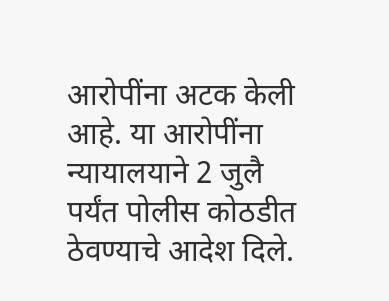आरोपींना अटक केली आहे. या आरोपींना न्यायालयाने 2 जुलै पर्यंत पोलीस कोठडीत ठेवण्याचे आदेश दिले.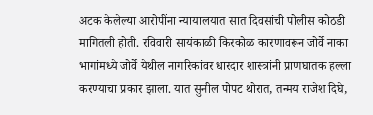अटक केलेल्या आरोपींना न्यायालयात सात दिवसांची पोलीस कोठडी मागितली होती. रविवारी सायंकाळी किरकोळ कारणावरून जोर्वे नाका भागांमध्ये जोर्वे येथील नागरिकांवर धारदार शास्त्रांनी प्राणघातक हल्ला करण्याचा प्रकार झाला. यात सुनील पोपट थोरात, तन्मय राजेश दिघे,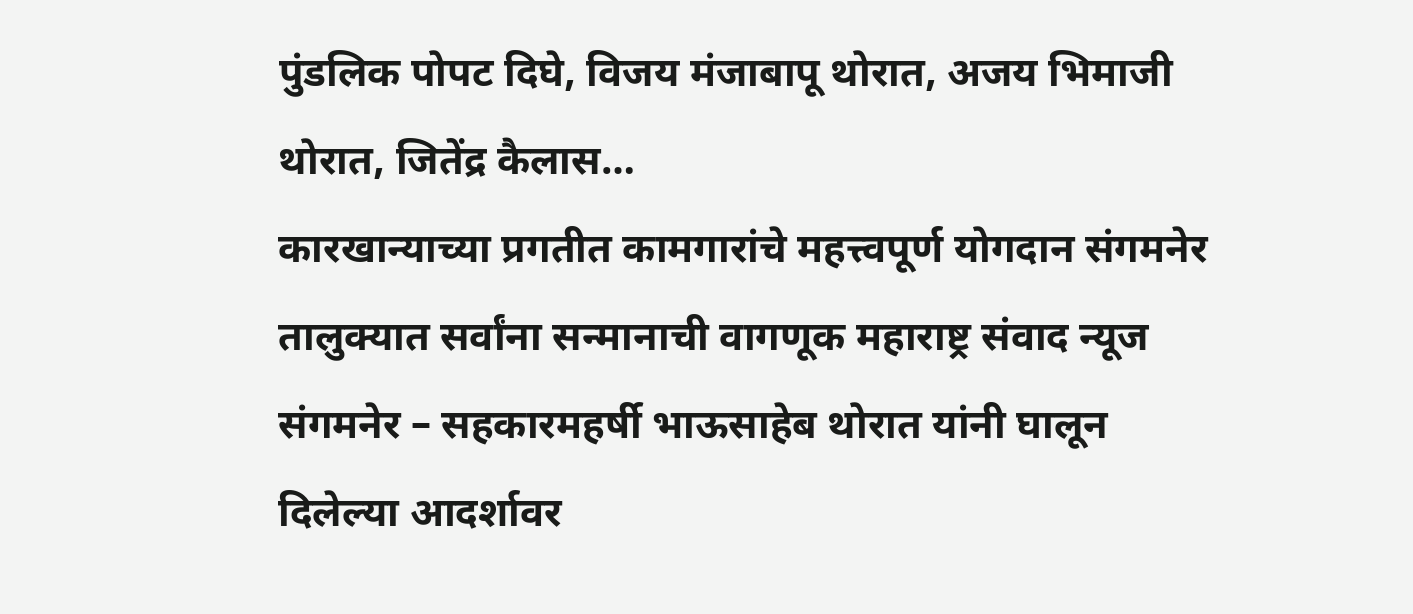पुंडलिक पोपट दिघे, विजय मंजाबापू थोरात, अजय भिमाजी थोरात, जितेंद्र कैलास…
कारखान्याच्या प्रगतीत कामगारांचे महत्त्वपूर्ण योगदान संगमनेर तालुक्यात सर्वांना सन्मानाची वागणूक महाराष्ट्र संवाद न्यूज संगमनेर – सहकारमहर्षी भाऊसाहेब थोरात यांनी घालून दिलेल्या आदर्शावर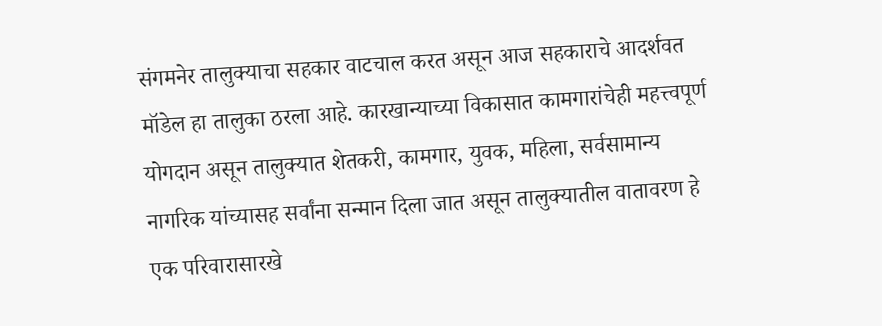संगमनेर तालुक्याचा सहकार वाटचाल करत असून आज सहकाराचे आदर्शवत मॉडेल हा तालुका ठरला आहे. कारखान्याच्या विकासात कामगारांचेही महत्त्वपूर्ण योगदान असून तालुक्यात शेतकरी, कामगार, युवक, महिला, सर्वसामान्य नागरिक यांच्यासह सर्वांना सन्मान दिला जात असून तालुक्यातील वातावरण हे एक परिवारासारखे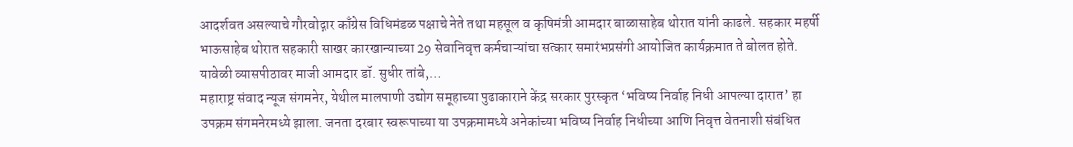आदर्शवत असल्याचे गौरवोद्गार काँग्रेस विधिमंडळ पक्षाचे नेते तथा महसूल व कृषिमंत्री आमदार बाळासाहेब थोरात यांनी काढले. सहकार महर्षी भाऊसाहेब थोरात सहकारी साखर कारखान्याच्या 29 सेवानिवृत्त कर्मचाऱ्यांचा सत्कार समारंभप्रसंगी आयोजित कार्यक्रमात ते बोलत होते. यावेळी व्यासपीठावर माजी आमदार डॉ. सुधीर तांबे,…
महाराष्ट्र संवाद न्यूज संगमनेर, येथील मालपाणी उद्योग समूहाच्या पुढाकाराने केंद्र सरकार पुरस्कृत ‘भविष्य निर्वाह निधी आपल्या दारात’ हा उपक्रम संगमनेरमध्ये झाला. जनता दरबार स्वरूपाच्या या उपक्रमामध्ये अनेकांच्या भविष्य निर्वाह निधीच्या आणि निवृत्त वेतनाशी संबंधित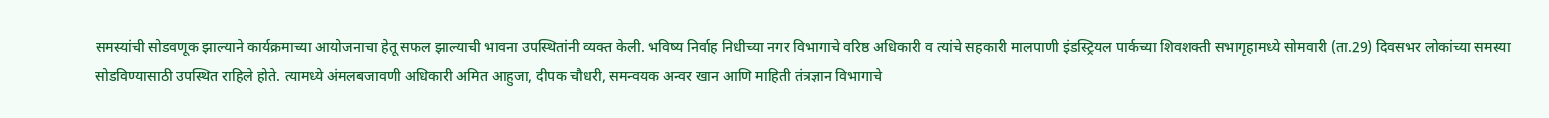समस्यांची सोडवणूक झाल्याने कार्यक्रमाच्या आयोजनाचा हेतू सफल झाल्याची भावना उपस्थितांनी व्यक्त केली. भविष्य निर्वाह निधीच्या नगर विभागाचे वरिष्ठ अधिकारी व त्यांचे सहकारी मालपाणी इंडस्ट्रियल पार्कच्या शिवशक्ती सभागृहामध्ये सोमवारी (ता.29) दिवसभर लोकांच्या समस्या सोडविण्यासाठी उपस्थित राहिले होते. त्यामध्ये अंमलबजावणी अधिकारी अमित आहुजा, दीपक चौधरी, समन्वयक अन्वर खान आणि माहिती तंत्रज्ञान विभागाचे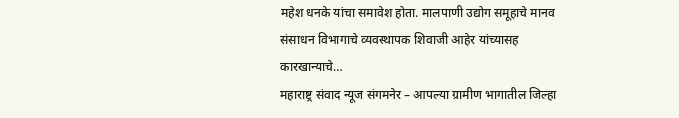महेश धनके यांचा समावेश होता. मालपाणी उद्योग समूहाचे मानव संसाधन विभागाचे व्यवस्थापक शिवाजी आहेर यांच्यासह कारखान्याचे…
महाराष्ट्र संवाद न्यूज संगमनेर – आपल्या ग्रामीण भागातील जिल्हा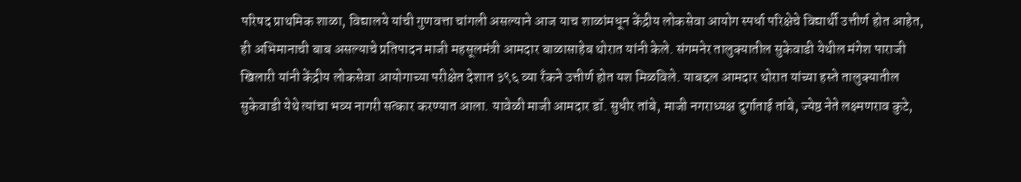परिषद प्राथमिक शाळा, विद्यालये यांची गुणवत्ता चांगली असल्याने आज याच शाळांमधून केंद्रीय लोकसेवा आयोग स्पर्धा परिक्षेचे विद्यार्थी उत्तीर्ण होत आहेत, ही अभिमानाची बाब असल्याचे प्रतिपादन माजी महसूलमंत्री आमदार बाळासाहेब थोरात यांनी केले. संगमनेर तालुक्यातील सुकेवाडी येथील मंगेश पाराजी खिलारी यांनी केंद्रीय लोकसेवा आयोगाच्या परीक्षेत देशात ३९६ व्या रँकने उत्तीर्ण होत यश मिळविले. याबद्दल आमदार थोरात यांच्या हस्ते तालुक्यातील सुकेवाडी येथे त्यांचा भव्य नागरी सत्कार करण्यात आला. यावेळी माजी आमदार डॉ. सुधीर तांबे, माजी नगराध्यक्ष दुर्गाताई तांबे, ज्येष्ठ नेते लक्ष्मणराव कुटे,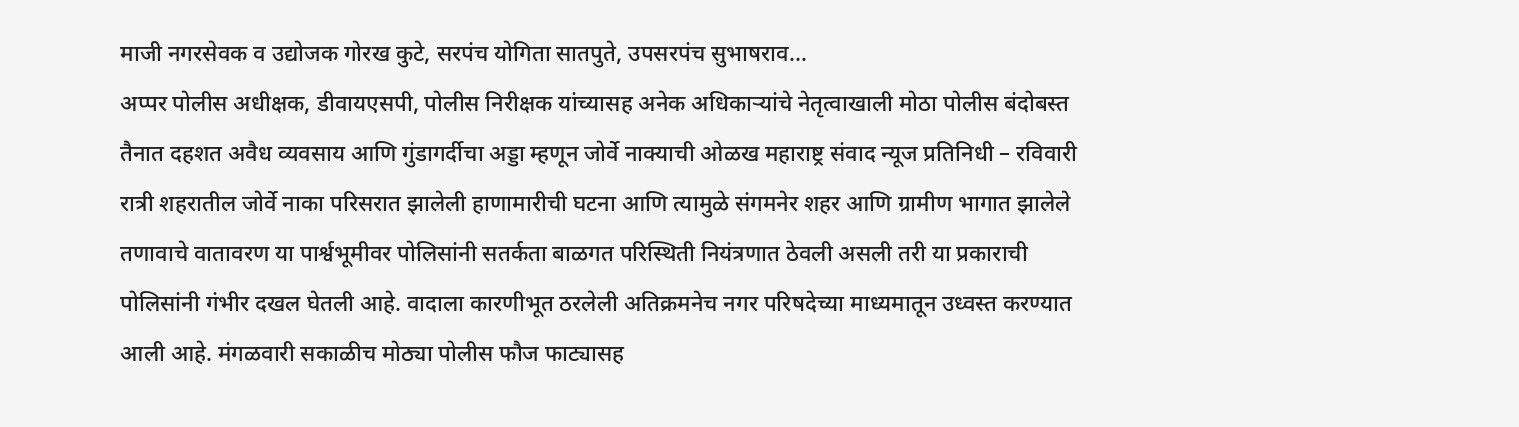माजी नगरसेवक व उद्योजक गोरख कुटे, सरपंच योगिता सातपुते, उपसरपंच सुभाषराव…
अप्पर पोलीस अधीक्षक, डीवायएसपी, पोलीस निरीक्षक यांच्यासह अनेक अधिकाऱ्यांचे नेतृत्वाखाली मोठा पोलीस बंदोबस्त तैनात दहशत अवैध व्यवसाय आणि गुंडागर्दीचा अड्डा म्हणून जोर्वे नाक्याची ओळख महाराष्ट्र संवाद न्यूज प्रतिनिधी – रविवारी रात्री शहरातील जोर्वे नाका परिसरात झालेली हाणामारीची घटना आणि त्यामुळे संगमनेर शहर आणि ग्रामीण भागात झालेले तणावाचे वातावरण या पार्श्वभूमीवर पोलिसांनी सतर्कता बाळगत परिस्थिती नियंत्रणात ठेवली असली तरी या प्रकाराची पोलिसांनी गंभीर दखल घेतली आहे. वादाला कारणीभूत ठरलेली अतिक्रमनेच नगर परिषदेच्या माध्यमातून उध्वस्त करण्यात आली आहे. मंगळवारी सकाळीच मोठ्या पोलीस फौज फाट्यासह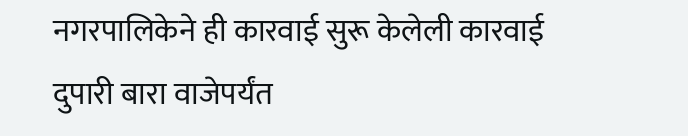नगरपालिकेने ही कारवाई सुरू केलेली कारवाई दुपारी बारा वाजेपर्यंत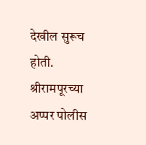देखील सुरूच होती. श्रीरामपूरच्या अप्पर पोलीस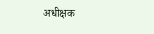अधीक्षक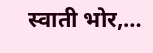स्वाती भोर,…